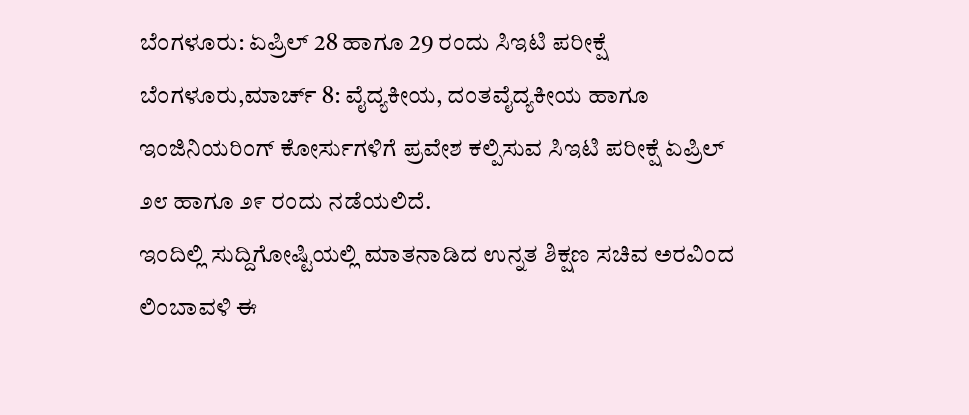ಬೆಂಗಳೂರು: ಏಪ್ರಿಲ್ 28 ಹಾಗೂ 29 ರಂದು ಸಿಇಟಿ ಪರೀಕ್ಷೆ
ಬೆಂಗಳೂರು,ಮಾರ್ಚ್ 8: ವೈದ್ಯಕೀಯ, ದಂತವೈದ್ಯಕೀಯ ಹಾಗೂ ಇಂಜಿನಿಯರಿಂಗ್ ಕೋರ್ಸುಗಳಿಗೆ ಪ್ರವೇಶ ಕಲ್ಪಿಸುವ ಸಿಇಟಿ ಪರೀಕ್ಷೆ ಏಪ್ರಿಲ್ ೨೮ ಹಾಗೂ ೨೯ ರಂದು ನಡೆಯಲಿದೆ.
ಇಂದಿಲ್ಲಿ ಸುದ್ದಿಗೋಷ್ಟಿಯಲ್ಲಿ ಮಾತನಾಡಿದ ಉನ್ನತ ಶಿಕ್ಷಣ ಸಚಿವ ಅರವಿಂದ ಲಿಂಬಾವಳಿ ಈ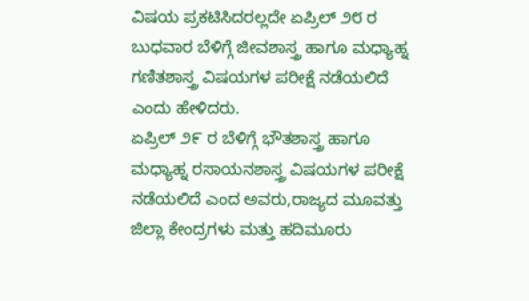ವಿಷಯ ಪ್ರಕಟಿಸಿದರಲ್ಲದೇ ಏಪ್ರಿಲ್ ೨೮ ರ ಬುಧವಾರ ಬೆಳಿಗ್ಗೆ ಜೀವಶಾಸ್ತ್ರ ಹಾಗೂ ಮಧ್ಯಾಹ್ನ ಗಣಿತಶಾಸ್ತ್ರ ವಿಷಯಗಳ ಪರೀಕ್ಷೆ ನಡೆಯಲಿದೆ ಎಂದು ಹೇಳಿದರು.
ಏಪ್ರಿಲ್ ೨೯ ರ ಬೆಳಿಗ್ಗೆ ಭೌತಶಾಸ್ತ್ರ ಹಾಗೂ ಮಧ್ಯಾಹ್ನ ರಸಾಯನಶಾಸ್ತ್ರ ವಿಷಯಗಳ ಪರೀಕ್ಷೆ ನಡೆಯಲಿದೆ ಎಂದ ಅವರು,ರಾಜ್ಯದ ಮೂವತ್ತು ಜಿಲ್ಲಾ ಕೇಂದ್ರಗಳು ಮತ್ತು ಹದಿಮೂರು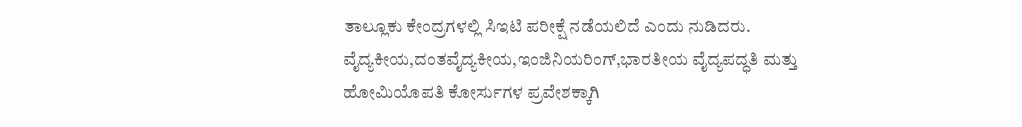ತಾಲ್ಲೂಕು ಕೇಂದ್ರಗಳಲ್ಲಿ ಸಿಇಟಿ ಪರೀಕ್ಷೆ ನಡೆಯಲಿದೆ ಎಂದು ನುಡಿದರು.
ವೈದ್ಯಕೀಯ,ದಂತವೈದ್ಯಕೀಯ,ಇಂಜಿನಿಯರಿಂಗ್,ಭಾರತೀಯ ವೈದ್ಯಪದ್ಧತಿ ಮತ್ತು ಹೋಮಿಯೊಪತಿ ಕೋರ್ಸುಗಳ ಪ್ರವೇಶಕ್ಕಾಗಿ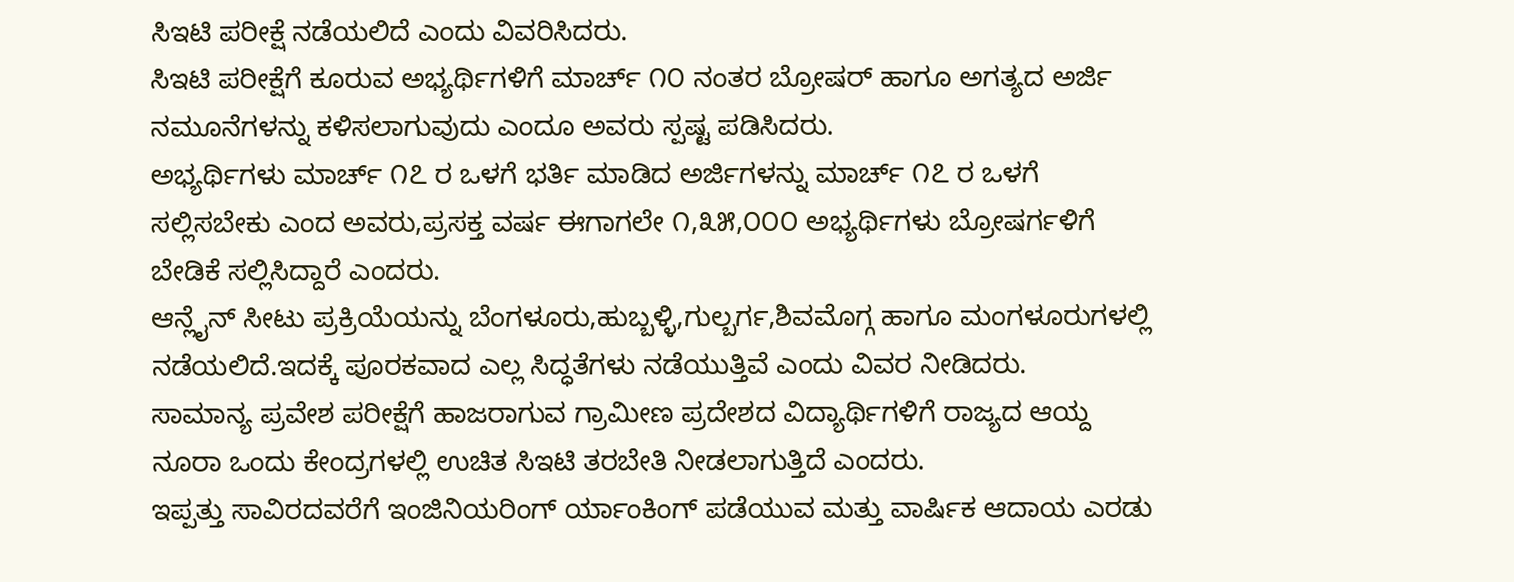ಸಿಇಟಿ ಪರೀಕ್ಷೆ ನಡೆಯಲಿದೆ ಎಂದು ವಿವರಿಸಿದರು.
ಸಿಇಟಿ ಪರೀಕ್ಷೆಗೆ ಕೂರುವ ಅಭ್ಯರ್ಥಿಗಳಿಗೆ ಮಾರ್ಚ್ ೧೦ ನಂತರ ಬ್ರೋಷರ್ ಹಾಗೂ ಅಗತ್ಯದ ಅರ್ಜಿ ನಮೂನೆಗಳನ್ನು ಕಳಿಸಲಾಗುವುದು ಎಂದೂ ಅವರು ಸ್ಪಷ್ಟ ಪಡಿಸಿದರು.
ಅಭ್ಯರ್ಥಿಗಳು ಮಾರ್ಚ್ ೧೭ ರ ಒಳಗೆ ಭರ್ತಿ ಮಾಡಿದ ಅರ್ಜಿಗಳನ್ನು ಮಾರ್ಚ್ ೧೭ ರ ಒಳಗೆ ಸಲ್ಲಿಸಬೇಕು ಎಂದ ಅವರು,ಪ್ರಸಕ್ತ ವರ್ಷ ಈಗಾಗಲೇ ೧,೩೫,೦೦೦ ಅಭ್ಯರ್ಥಿಗಳು ಬ್ರೋಷರ್ಗಳಿಗೆ ಬೇಡಿಕೆ ಸಲ್ಲಿಸಿದ್ದಾರೆ ಎಂದರು.
ಆನ್ಲೈನ್ ಸೀಟು ಪ್ರಕ್ರಿಯೆಯನ್ನು ಬೆಂಗಳೂರು,ಹುಬ್ಬಳ್ಳಿ,ಗುಲ್ಬರ್ಗ,ಶಿವಮೊಗ್ಗ ಹಾಗೂ ಮಂಗಳೂರುಗಳಲ್ಲಿ ನಡೆಯಲಿದೆ.ಇದಕ್ಕೆ ಪೂರಕವಾದ ಎಲ್ಲ ಸಿದ್ಧತೆಗಳು ನಡೆಯುತ್ತಿವೆ ಎಂದು ವಿವರ ನೀಡಿದರು.
ಸಾಮಾನ್ಯ ಪ್ರವೇಶ ಪರೀಕ್ಷೆಗೆ ಹಾಜರಾಗುವ ಗ್ರಾಮೀಣ ಪ್ರದೇಶದ ವಿದ್ಯಾರ್ಥಿಗಳಿಗೆ ರಾಜ್ಯದ ಆಯ್ದ ನೂರಾ ಒಂದು ಕೇಂದ್ರಗಳಲ್ಲಿ ಉಚಿತ ಸಿಇಟಿ ತರಬೇತಿ ನೀಡಲಾಗುತ್ತಿದೆ ಎಂದರು.
ಇಪ್ಪತ್ತು ಸಾವಿರದವರೆಗೆ ಇಂಜಿನಿಯರಿಂಗ್ ರ್ಯಾಂಕಿಂಗ್ ಪಡೆಯುವ ಮತ್ತು ವಾರ್ಷಿಕ ಆದಾಯ ಎರಡು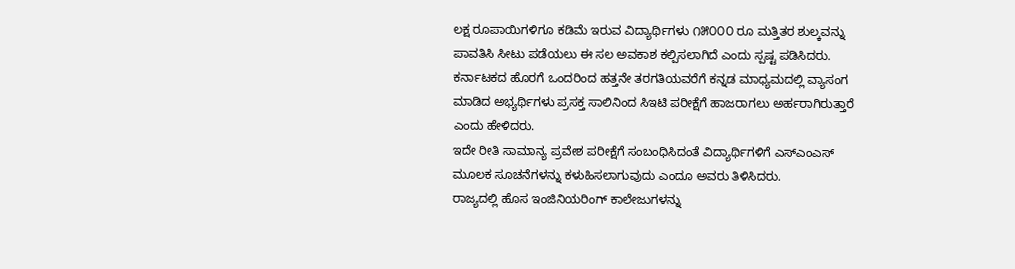ಲಕ್ಷ ರೂಪಾಯಿಗಳಿಗೂ ಕಡಿಮೆ ಇರುವ ವಿದ್ಯಾರ್ಥಿಗಳು ೧೫೦೦೦ ರೂ ಮತ್ತಿತರ ಶುಲ್ಕವನ್ನು ಪಾವತಿಸಿ ಸೀಟು ಪಡೆಯಲು ಈ ಸಲ ಅವಕಾಶ ಕಲ್ಪಿಸಲಾಗಿದೆ ಎಂದು ಸ್ಪಷ್ಟ ಪಡಿಸಿದರು.
ಕರ್ನಾಟಕದ ಹೊರಗೆ ಒಂದರಿಂದ ಹತ್ತನೇ ತರಗತಿಯವರೆಗೆ ಕನ್ನಡ ಮಾಧ್ಯಮದಲ್ಲಿ ವ್ಯಾಸಂಗ ಮಾಡಿದ ಅಭ್ಯರ್ಥಿಗಳು ಪ್ರಸಕ್ತ ಸಾಲಿನಿಂದ ಸಿಇಟಿ ಪರೀಕ್ಷೆಗೆ ಹಾಜರಾಗಲು ಅರ್ಹರಾಗಿರುತ್ತಾರೆ ಎಂದು ಹೇಳಿದರು.
ಇದೇ ರೀತಿ ಸಾಮಾನ್ಯ ಪ್ರವೇಶ ಪರೀಕ್ಷೆಗೆ ಸಂಬಂಧಿಸಿದಂತೆ ವಿದ್ಯಾರ್ಥಿಗಳಿಗೆ ಎಸ್ಎಂಎಸ್ ಮೂಲಕ ಸೂಚನೆಗಳನ್ನು ಕಳುಹಿಸಲಾಗುವುದು ಎಂದೂ ಅವರು ತಿಳಿಸಿದರು.
ರಾಜ್ಯದಲ್ಲಿ ಹೊಸ ಇಂಜಿನಿಯರಿಂಗ್ ಕಾಲೇಜುಗಳನ್ನು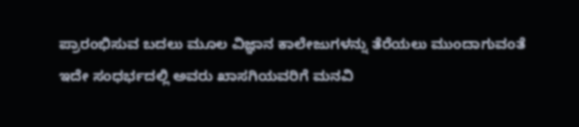ಪ್ರಾರಂಭಿಸುವ ಬದಲು ಮೂಲ ವಿಜ್ಞಾನ ಕಾಲೇಜುಗಳನ್ನು ತೆರೆಯಲು ಮುಂದಾಗುವಂತೆ ಇದೇ ಸಂಧರ್ಭದಲ್ಲಿ ಅವರು ಖಾಸಗಿಯವರಿಗೆ ಮನವಿ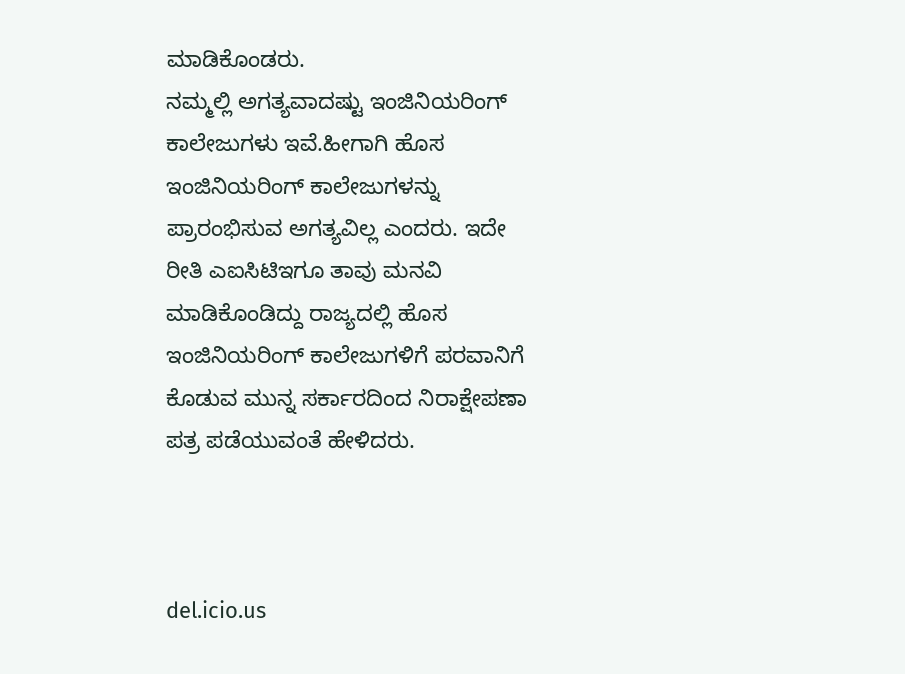ಮಾಡಿಕೊಂಡರು.
ನಮ್ಮಲ್ಲಿ ಅಗತ್ಯವಾದಷ್ಟು ಇಂಜಿನಿಯರಿಂಗ್ ಕಾಲೇಜುಗಳು ಇವೆ.ಹೀಗಾಗಿ ಹೊಸ ಇಂಜಿನಿಯರಿಂಗ್ ಕಾಲೇಜುಗಳನ್ನು ಪ್ರಾರಂಭಿಸುವ ಅಗತ್ಯವಿಲ್ಲ ಎಂದರು. ಇದೇ ರೀತಿ ಎಐಸಿಟಿಇಗೂ ತಾವು ಮನವಿ ಮಾಡಿಕೊಂಡಿದ್ದು ರಾಜ್ಯದಲ್ಲಿ ಹೊಸ ಇಂಜಿನಿಯರಿಂಗ್ ಕಾಲೇಜುಗಳಿಗೆ ಪರವಾನಿಗೆ ಕೊಡುವ ಮುನ್ನ ಸರ್ಕಾರದಿಂದ ನಿರಾಕ್ಷೇಪಣಾ ಪತ್ರ ಪಡೆಯುವಂತೆ ಹೇಳಿದರು.



del.icio.us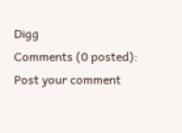Digg
Comments (0 posted):
Post your comment